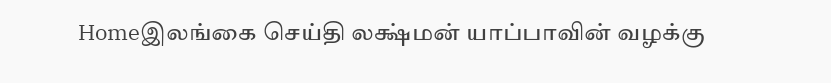Homeஇலங்கை செய்தி லக்ஷ்மன் யாப்பாவின் வழக்கு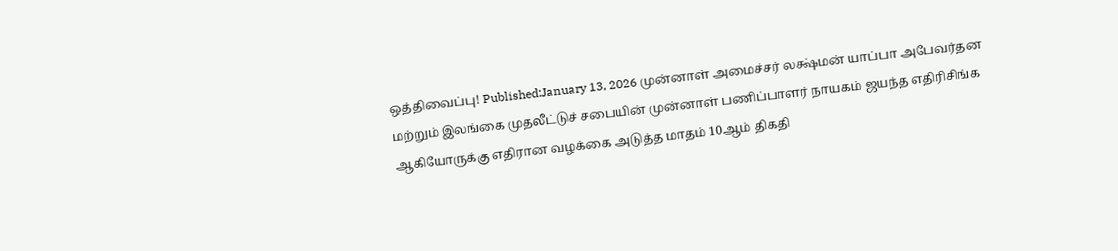ஒத்திவைப்பு! Published:January 13, 2026 முன்னாள் அமைச்சர் லக்ஷ்மன் யாப்பா அபேவர்தன மற்றும் இலங்கை முதலீட்டுச் சபையின் முன்னாள் பணிப்பாளர் நாயகம் ஜயந்த எதிரிசிங்க ஆகியோருக்கு எதிரான வழக்கை அடுத்த மாதம் 10ஆம் திகதி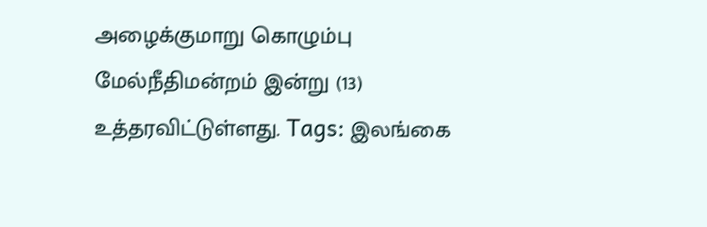அழைக்குமாறு கொழும்பு மேல்நீதிமன்றம் இன்று (13) உத்தரவிட்டுள்ளது. Tags: இலங்கை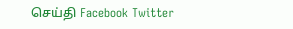செய்தி Facebook Twitter